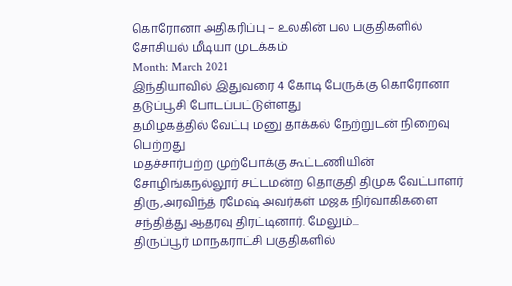கொரோனா அதிகரிப்பு – உலகின் பல பகுதிகளில் சோசியல் மீடியா முடக்கம்
Month: March 2021
இந்தியாவில் இதுவரை 4 கோடி பேருக்கு கொரோனா தடுப்பூசி போடப்பட்டுள்ளது
தமிழகத்தில் வேட்பு மனு தாக்கல் நேற்றுடன் நிறைவு பெற்றது
மதச்சார்பற்ற முற்போக்கு கூட்டணியின் சோழிங்கநல்லூர் சட்டமன்ற தொகுதி திமுக வேட்பாளர் திரு,அரவிந்த் ரமேஷ் அவர்கள் மஜக நிர்வாகிகளை சந்தித்து ஆதரவு திரட்டினார். மேலும்...
திருப்பூர் மாநகராட்சி பகுதிகளில்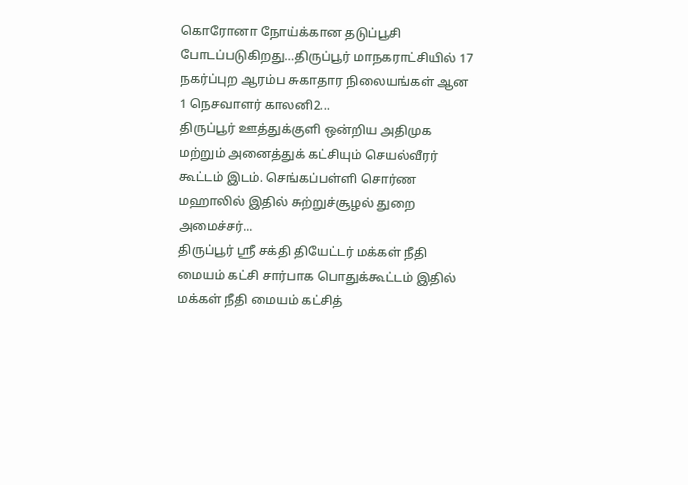கொரோனா நோய்க்கான தடுப்பூசி போடப்படுகிறது…திருப்பூர் மாநகராட்சியில் 17 நகர்ப்புற ஆரம்ப சுகாதார நிலையங்கள் ஆன 1 நெசவாளர் காலனி2...
திருப்பூர் ஊத்துக்குளி ஒன்றிய அதிமுக மற்றும் அனைத்துக் கட்சியும் செயல்வீரர் கூட்டம் இடம். செங்கப்பள்ளி சொர்ண மஹாலில் இதில் சுற்றுச்சூழல் துறை அமைச்சர்...
திருப்பூர் ஸ்ரீ சக்தி தியேட்டர் மக்கள் நீதி மையம் கட்சி சார்பாக பொதுக்கூட்டம் இதில் மக்கள் நீதி மையம் கட்சித்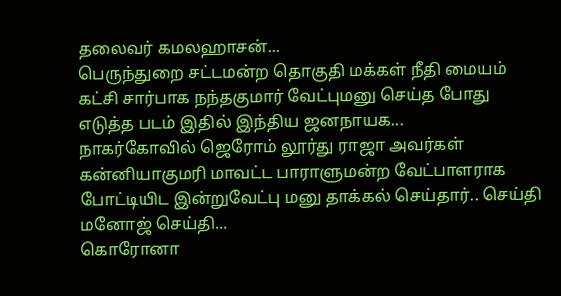தலைவர் கமலஹாசன்...
பெருந்துறை சட்டமன்ற தொகுதி மக்கள் நீதி மையம் கட்சி சார்பாக நந்தகுமார் வேட்புமனு செய்த போது எடுத்த படம் இதில் இந்திய ஜனநாயக...
நாகர்கோவில் ஜெரோம் லூர்து ராஜா அவர்கள் கன்னியாகுமரி மாவட்ட பாராளுமன்ற வேட்பாளராக போட்டியிட இன்றுவேட்பு மனு தாக்கல் செய்தார்.. செய்தி மனோஜ் செய்தி...
கொரோனா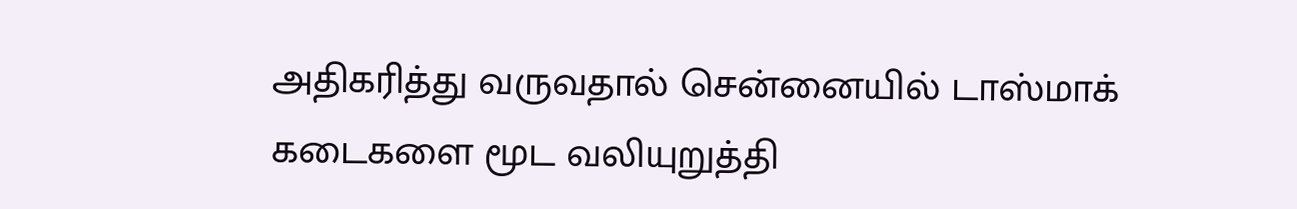அதிகரித்து வருவதால் சென்னையில் டாஸ்மாக் கடைகளை மூட வலியுறுத்தி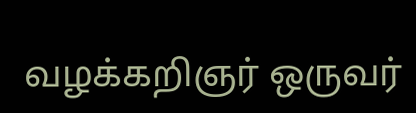வழக்கறிஞர் ஒருவர்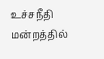உச்சநீதி மன்றத்தில்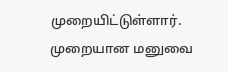முறையிட்டுள்ளார். முறையான மனுவை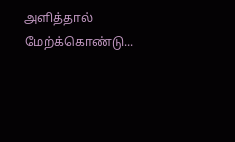அளித்தால் மேற்க்கொண்டு...